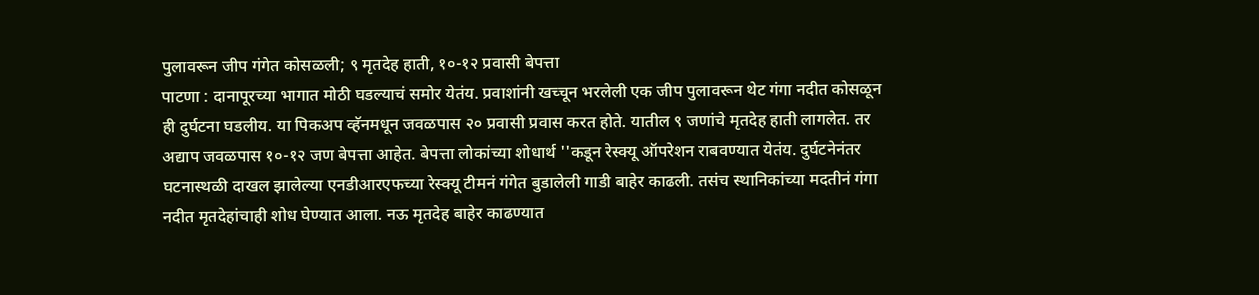पुलावरून जीप गंगेत कोसळली; ९ मृतदेह हाती, १०-१२ प्रवासी बेपत्ता
पाटणा : दानापूरच्या भागात मोठी घडल्याचं समोर येतंय. प्रवाशांनी खच्चून भरलेली एक जीप पुलावरून थेट गंगा नदीत कोसळून ही दुर्घटना घडलीय. या पिकअप व्हॅनमधून जवळपास २० प्रवासी प्रवास करत होते. यातील ९ जणांचे मृतदेह हाती लागलेत. तर अद्याप जवळपास १०-१२ जण बेपत्ता आहेत. बेपत्ता लोकांच्या शोधार्थ ''कडून रेस्क्यू ऑपरेशन राबवण्यात येतंय. दुर्घटनेनंतर घटनास्थळी दाखल झालेल्या एनडीआरएफच्या रेस्क्यू टीमनं गंगेत बुडालेली गाडी बाहेर काढली. तसंच स्थानिकांच्या मदतीनं गंगा नदीत मृतदेहांचाही शोध घेण्यात आला. नऊ मृतदेह बाहेर काढण्यात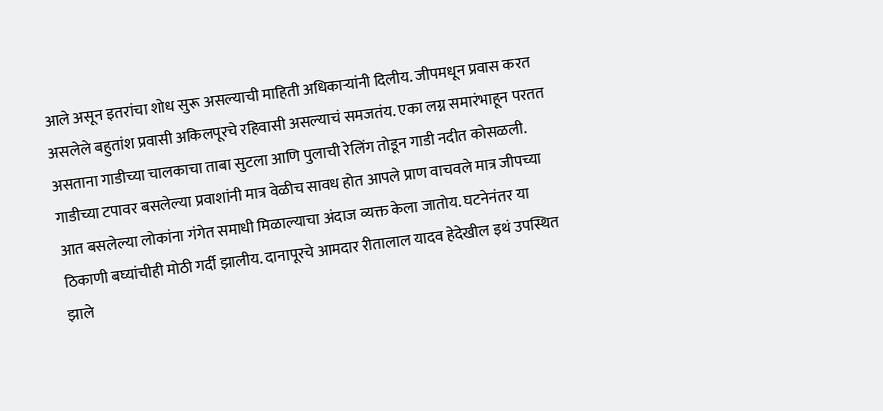आले असून इतरांचा शोध सुरू असल्याची माहिती अधिकाऱ्यांनी दिलीय. जीपमधून प्रवास करत असलेले बहुतांश प्रवासी अकिलपूरचे रहिवासी असल्याचं समजतंय. एका लग्न समारंभाहून परतत असताना गाडीच्या चालकाचा ताबा सुटला आणि पुलाची रेलिंग तोडून गाडी नदीत कोसळली. गाडीच्या टपावर बसलेल्या प्रवाशांनी मात्र वेळीच सावध होत आपले प्राण वाचवले मात्र जीपच्या आत बसलेल्या लोकांना गंगेत समाधी मिळाल्याचा अंदाज व्यक्त केला जातोय. घटनेनंतर या ठिकाणी बघ्यांचीही मोठी गर्दी झालीय. दानापूरचे आमदार रीतालाल यादव हेदेखील इथं उपस्थित झाले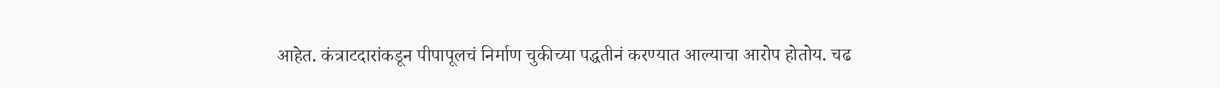आहेत. कंत्राटदारांकडून पीपापूलचं निर्माण चुकीच्या पद्धतीनं करण्यात आल्याचा आरोप होतोय. चढ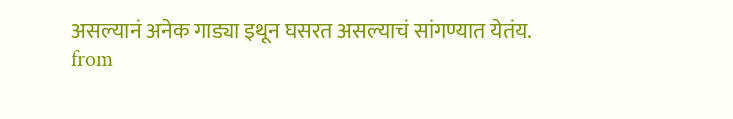असल्यानं अनेक गाड्या इथून घसरत असल्याचं सांगण्यात येतंय.
from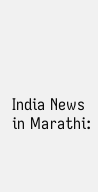India News in Marathi: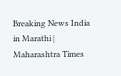Breaking News India in Marathi | Maharashtra Times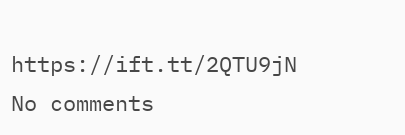https://ift.tt/2QTU9jN
No comments